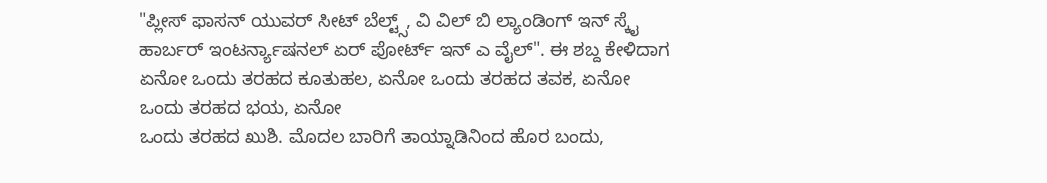"ಪ್ಲೀಸ್ ಫಾಸನ್ ಯುವರ್ ಸೀಟ್ ಬೆಲ್ಟ್ಸ್, ವಿ ವಿಲ್ ಬಿ ಲ್ಯಾಂಡಿಂಗ್ ಇನ್ ಸ್ಕೈ ಹಾರ್ಬರ್ ಇಂಟರ್ನ್ಯಾಷನಲ್ ಏರ್ ಪೋರ್ಟ್ ಇನ್ ಎ ವೈಲ್". ಈ ಶಬ್ದ ಕೇಳಿದಾಗ ಏನೋ ಒಂದು ತರಹದ ಕೂತುಹಲ, ಏನೋ ಒಂದು ತರಹದ ತವಕ, ಏನೋ ಒಂದು ತರಹದ ಭಯ, ಏನೋ
ಒಂದು ತರಹದ ಖುಶಿ. ಮೊದಲ ಬಾರಿಗೆ ತಾಯ್ನಾಡಿನಿಂದ ಹೊರ ಬಂದು,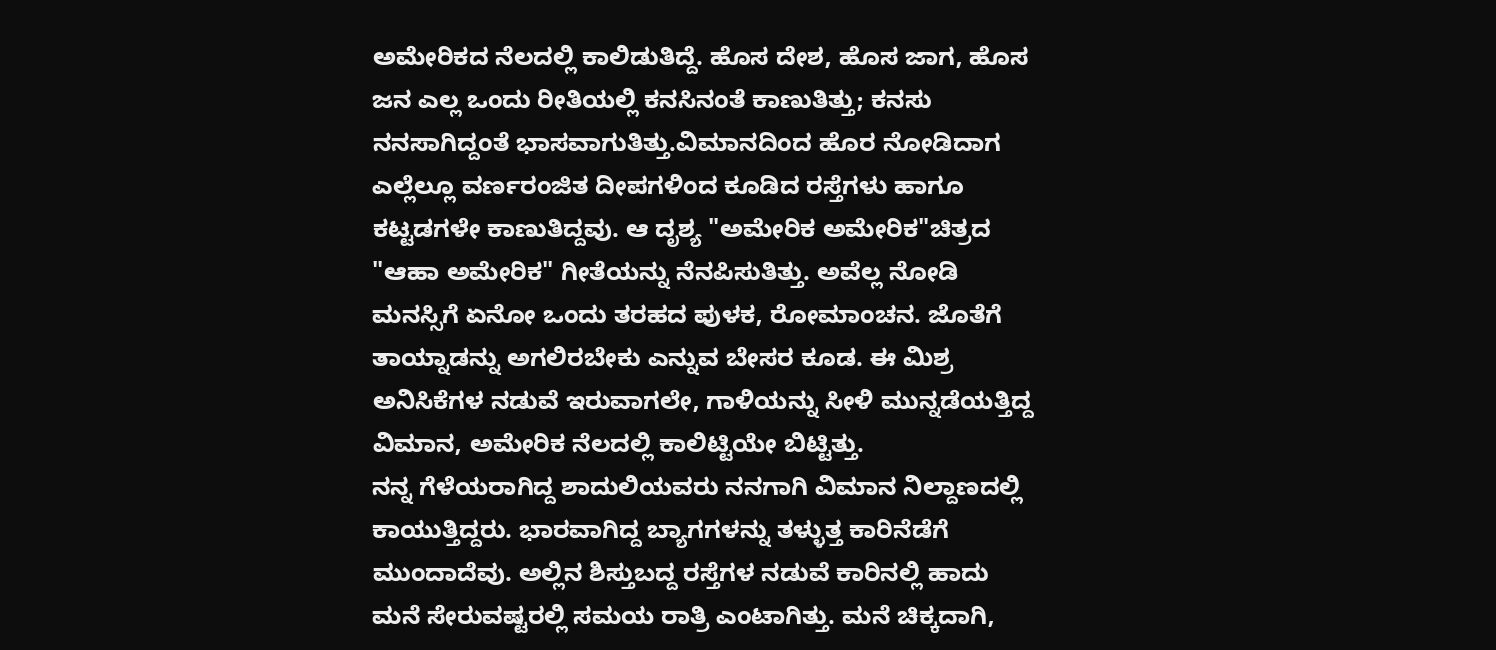ಅಮೇರಿಕದ ನೆಲದಲ್ಲಿ ಕಾಲಿಡುತಿದ್ದೆ. ಹೊಸ ದೇಶ, ಹೊಸ ಜಾಗ, ಹೊಸ ಜನ ಎಲ್ಲ ಒಂದು ರೀತಿಯಲ್ಲಿ ಕನಸಿನಂತೆ ಕಾಣುತಿತ್ತು; ಕನಸು ನನಸಾಗಿದ್ದಂತೆ ಭಾಸವಾಗುತಿತ್ತು.ವಿಮಾನದಿಂದ ಹೊರ ನೋಡಿದಾಗ ಎಲ್ಲೆಲ್ಲೂ ವರ್ಣರಂಜಿತ ದೀಪಗಳಿಂದ ಕೂಡಿದ ರಸ್ತೆಗಳು ಹಾಗೂ ಕಟ್ಟಡಗಳೇ ಕಾಣುತಿದ್ದವು. ಆ ದೃಶ್ಯ "ಅಮೇರಿಕ ಅಮೇರಿಕ"ಚಿತ್ರದ "ಆಹಾ ಅಮೇರಿಕ" ಗೀತೆಯನ್ನು ನೆನಪಿಸುತಿತ್ತು. ಅವೆಲ್ಲ ನೋಡಿ ಮನಸ್ಸಿಗೆ ಏನೋ ಒಂದು ತರಹದ ಪುಳಕ, ರೋಮಾಂಚನ. ಜೊತೆಗೆ ತಾಯ್ನಾಡನ್ನು ಅಗಲಿರಬೇಕು ಎನ್ನುವ ಬೇಸರ ಕೂಡ. ಈ ಮಿಶ್ರ ಅನಿಸಿಕೆಗಳ ನಡುವೆ ಇರುವಾಗಲೇ, ಗಾಳಿಯನ್ನು ಸೀಳಿ ಮುನ್ನಡೆಯತ್ತಿದ್ದ ವಿಮಾನ, ಅಮೇರಿಕ ನೆಲದಲ್ಲಿ ಕಾಲಿಟ್ಟಿಯೇ ಬಿಟ್ಟಿತ್ತು.
ನನ್ನ ಗೆಳೆಯರಾಗಿದ್ದ ಶಾದುಲಿಯವರು ನನಗಾಗಿ ವಿಮಾನ ನಿಲ್ದಾಣದಲ್ಲಿ ಕಾಯುತ್ತಿದ್ದರು. ಭಾರವಾಗಿದ್ದ ಬ್ಯಾಗಗಳನ್ನು ತಳ್ಳುತ್ತ ಕಾರಿನೆಡೆಗೆ ಮುಂದಾದೆವು. ಅಲ್ಲಿನ ಶಿಸ್ತುಬದ್ದ ರಸ್ತೆಗಳ ನಡುವೆ ಕಾರಿನಲ್ಲಿ ಹಾದು ಮನೆ ಸೇರುವಷ್ಟರಲ್ಲಿ ಸಮಯ ರಾತ್ರಿ ಎಂಟಾಗಿತ್ತು. ಮನೆ ಚಿಕ್ಕದಾಗಿ,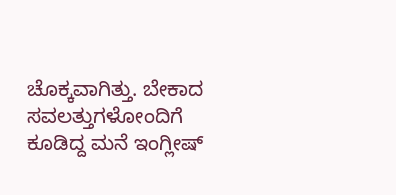ಚೊಕ್ಕವಾಗಿತ್ತು. ಬೇಕಾದ ಸವಲತ್ತುಗಳೋಂದಿಗೆ ಕೂಡಿದ್ದ ಮನೆ ಇಂಗ್ಲೀಷ್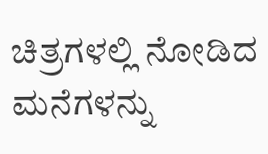ಚಿತ್ರಗಳಲ್ಲಿ ನೋಡಿದ ಮನೆಗಳನ್ನು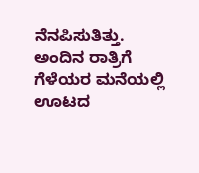ನೆನಪಿಸುತಿತ್ತು.
ಅಂದಿನ ರಾತ್ರಿಗೆ ಗೆಳೆಯರ ಮನೆಯಲ್ಲಿ ಊಟದ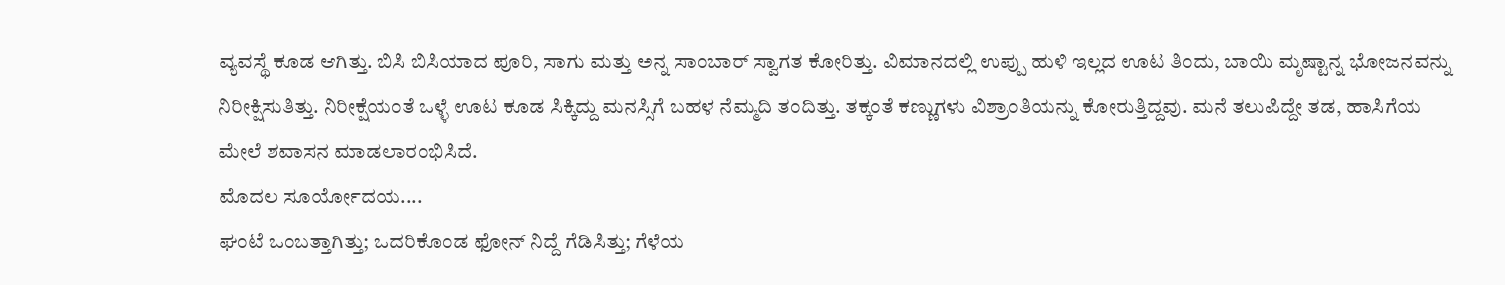ವ್ಯವಸ್ಥೆ ಕೂಡ ಆಗಿತ್ತು. ಬಿಸಿ ಬಿಸಿಯಾದ ಪೂರಿ, ಸಾಗು ಮತ್ತು ಅನ್ನ ಸಾಂಬಾರ್ ಸ್ವಾಗತ ಕೋರಿತ್ತು. ವಿಮಾನದಲ್ಲಿ ಉಪ್ಪು ಹುಳಿ ಇಲ್ಲದ ಊಟ ತಿಂದು, ಬಾಯಿ ಮೃಷ್ಟಾನ್ನ ಭೋಜನವನ್ನು ನಿರೀಕ್ಷಿಸುತಿತ್ತು. ನಿರೀಕ್ಷೆಯಂತೆ ಒಳ್ಳೆ ಊಟ ಕೂಡ ಸಿಕ್ಕಿದ್ದು ಮನಸ್ಸಿಗೆ ಬಹಳ ನೆಮ್ಮದಿ ತಂದಿತ್ತು. ತಕ್ಕಂತೆ ಕಣ್ಣುಗಳು ವಿಶ್ರಾಂತಿಯನ್ನು ಕೋರುತ್ತಿದ್ದವು. ಮನೆ ತಲುಪಿದ್ದೇ ತಡ, ಹಾಸಿಗೆಯ ಮೇಲೆ ಶವಾಸನ ಮಾಡಲಾರಂಭಿಸಿದೆ.
ಮೊದಲ ಸೂರ್ಯೋದಯ....
ಘಂಟೆ ಒಂಬತ್ತಾಗಿತ್ತು; ಒದರಿಕೊಂಡ ಫೋನ್ ನಿದ್ದೆ ಗೆಡಿಸಿತ್ತು; ಗೆಳೆಯ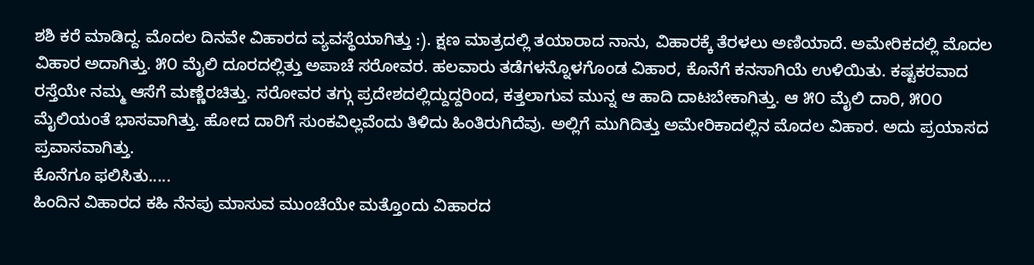ಶಶಿ ಕರೆ ಮಾಡಿದ್ದ. ಮೊದಲ ದಿನವೇ ವಿಹಾರದ ವ್ಯವಸ್ಥೆಯಾಗಿತ್ತು :). ಕ್ಷಣ ಮಾತ್ರದಲ್ಲಿ ತಯಾರಾದ ನಾನು, ವಿಹಾರಕ್ಕೆ ತೆರಳಲು ಅಣಿಯಾದೆ. ಅಮೇರಿಕದಲ್ಲಿ ಮೊದಲ ವಿಹಾರ ಅದಾಗಿತ್ತು. ೫೦ ಮೈಲಿ ದೂರದಲ್ಲಿತ್ತು ಅಪಾಚೆ ಸರೋವರ. ಹಲವಾರು ತಡೆಗಳನ್ನೊಳಗೊಂಡ ವಿಹಾರ, ಕೊನೆಗೆ ಕನಸಾಗಿಯೆ ಉಳಿಯಿತು. ಕಷ್ಟಕರವಾದ ರಸ್ತೆಯೇ ನಮ್ಮ ಆಸೆಗೆ ಮಣ್ಣೆರಚಿತ್ತು. ಸರೋವರ ತಗ್ಗು ಪ್ರದೇಶದಲ್ಲಿದ್ದುದ್ದರಿಂದ, ಕತ್ತಲಾಗುವ ಮುನ್ನ ಆ ಹಾದಿ ದಾಟಬೇಕಾಗಿತ್ತು. ಆ ೫೦ ಮೈಲಿ ದಾರಿ, ೫೦೦ ಮೈಲಿಯಂತೆ ಭಾಸವಾಗಿತ್ತು. ಹೋದ ದಾರಿಗೆ ಸುಂಕವಿಲ್ಲವೆಂದು ತಿಳಿದು ಹಿಂತಿರುಗಿದೆವು. ಅಲ್ಲಿಗೆ ಮುಗಿದಿತ್ತು ಅಮೇರಿಕಾದಲ್ಲಿನ ಮೊದಲ ವಿಹಾರ. ಅದು ಪ್ರಯಾಸದ ಪ್ರವಾಸವಾಗಿತ್ತು.
ಕೊನೆಗೂ ಫಲಿಸಿತು.....
ಹಿಂದಿನ ವಿಹಾರದ ಕಹಿ ನೆನಪು ಮಾಸುವ ಮುಂಚೆಯೇ ಮತ್ತೊಂದು ವಿಹಾರದ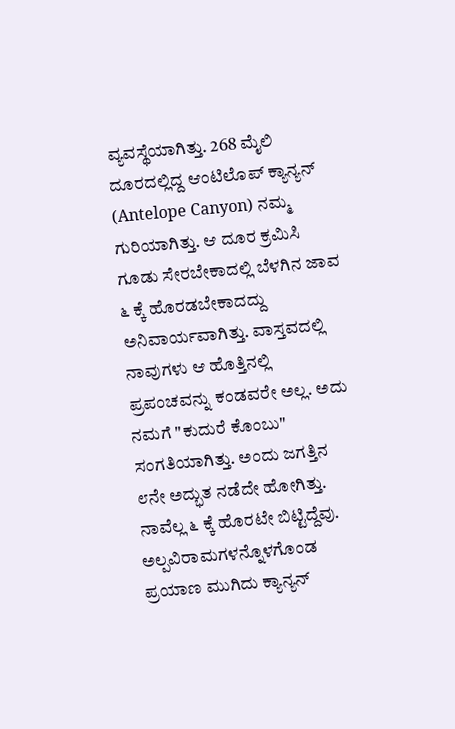ವ್ಯವಸ್ಥೆಯಾಗಿತ್ತು. 268 ಮೈಲಿ ದೂರದಲ್ಲಿದ್ದ ಆಂಟಿಲೊಪ್ ಕ್ಯಾನ್ಯನ್ (Antelope Canyon) ನಮ್ಮ ಗುರಿಯಾಗಿತ್ತು. ಆ ದೂರ ಕ್ರಮಿಸಿ ಗೂಡು ಸೇರಬೇಕಾದಲ್ಲಿ ಬೆಳಗಿನ ಜಾವ ೬ ಕ್ಕೆ ಹೊರಡಬೇಕಾದದ್ದು ಅನಿವಾರ್ಯವಾಗಿತ್ತು. ವಾಸ್ತವದಲ್ಲಿ ನಾವುಗಳು ಆ ಹೊತ್ತಿನಲ್ಲಿ ಪ್ರಪಂಚವನ್ನು ಕಂಡವರೇ ಅಲ್ಲ. ಅದು ನಮಗೆ "ಕುದುರೆ ಕೊಂಬು" ಸಂಗತಿಯಾಗಿತ್ತು. ಅಂದು ಜಗತ್ತಿನ ೮ನೇ ಅದ್ಭುತ ನಡೆದೇ ಹೋಗಿತ್ತು. ನಾವೆಲ್ಲ ೬ ಕ್ಕೆ ಹೊರಟೇ ಬಿಟ್ಟಿದ್ದೆವು.
ಅಲ್ಪವಿರಾಮಗಳನ್ನೊಳಗೊಂಡ ಪ್ರಯಾಣ ಮುಗಿದು ಕ್ಯಾನ್ಯನ್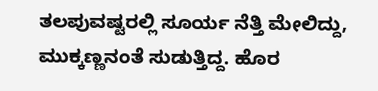ತಲಪುವಷ್ಟರಲ್ಲಿ ಸೂರ್ಯ ನೆತ್ತಿ ಮೇಲಿದ್ದು, ಮುಕ್ಕಣ್ಣನಂತೆ ಸುಡುತ್ತಿದ್ದ. ಹೊರ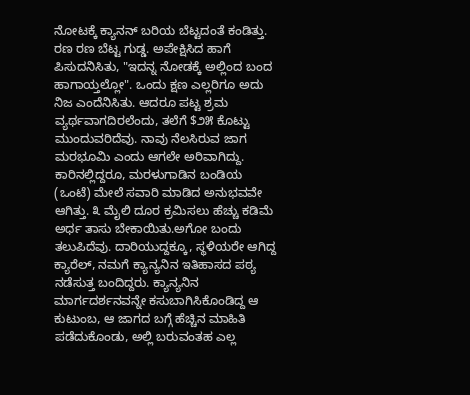ನೋಟಕ್ಕೆ ಕ್ಯಾನನ್ ಬರಿಯ ಬೆಟ್ಟದಂತೆ ಕಂಡಿತ್ತು. ರಣ ರಣ ಬೆಟ್ಟ ಗುಡ್ಡ. ಅಪೇಕ್ಷಿಸಿದ ಹಾಗೆ ಪಿಸುದನಿಸಿತು, "ಇದನ್ನ ನೋಡಕ್ಕೆ ಅಲ್ಲಿಂದ ಬಂದ ಹಾಗಾಯ್ತಲ್ಲೋ". ಒಂದು ಕ್ಷಣ ಎಲ್ಲರಿಗೂ ಅದು ನಿಜ ಎಂದೆನಿಸಿತು. ಆದರೂ ಪಟ್ಟ ಶ್ರಮ ವ್ಯರ್ಥವಾಗದಿರಲೆಂದು, ತಲೆಗೆ $೨೫ ಕೊಟ್ಟು ಮುಂದುವರಿದೆವು. ನಾವು ನೆಲಸಿರುವ ಜಾಗ ಮರಭೂಮಿ ಎಂದು ಆಗಲೇ ಅರಿವಾಗಿದ್ದು. ಕಾರಿನಲ್ಲಿದ್ದರೂ, ಮರಳುಗಾಡಿನ ಬಂಡಿಯ (ಒಂಟೆ) ಮೇಲೆ ಸವಾರಿ ಮಾಡಿದ ಅನುಭವವೇ ಆಗಿತ್ತು. ೩ ಮೈಲಿ ದೂರ ಕ್ರಮಿಸಲು ಹೆಚ್ಚು ಕಡಿಮೆ ಅರ್ಧ ತಾಸು ಬೇಕಾಯಿತು.ಅಗೋ ಬಂದು ತಲುಪಿದೆವು. ದಾರಿಯುದ್ದಕ್ಕೂ, ಸ್ಥಳಿಯರೇ ಆಗಿದ್ದ ಕ್ಯಾರೆಲ್, ನಮಗೆ ಕ್ಯಾನ್ಯನಿನ ಇತಿಹಾಸದ ಪಠ್ಯ ನಡೆಸುತ್ತ ಬಂದಿದ್ದರು. ಕ್ಯಾನ್ಯನಿನ ಮಾರ್ಗದರ್ಶನವನ್ನೇ ಕಸುಬಾಗಿಸಿಕೊಂಡಿದ್ದ ಆ ಕುಟುಂಬ, ಆ ಜಾಗದ ಬಗ್ಗೆ ಹೆಚ್ಚಿನ ಮಾಹಿತಿ ಪಡೆದುಕೊಂಡು, ಅಲ್ಲಿ ಬರುವಂತಹ ಎಲ್ಲ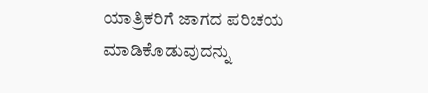ಯಾತ್ರಿಕರಿಗೆ ಜಾಗದ ಪರಿಚಯ ಮಾಡಿಕೊಡುವುದನ್ನು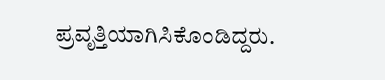ಪ್ರವೃತ್ತಿಯಾಗಿಸಿಕೊಂಡಿದ್ದರು.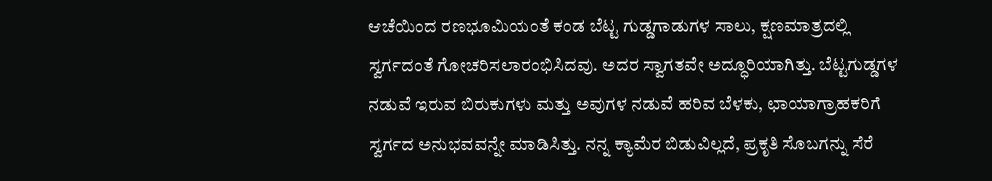ಆಚೆಯಿಂದ ರಣಭೂಮಿಯಂತೆ ಕಂಡ ಬೆಟ್ಟ ಗುಡ್ಡಗಾಡುಗಳ ಸಾಲು, ಕ್ಷಣಮಾತ್ರದಲ್ಲಿ ಸ್ವರ್ಗದಂತೆ ಗೋಚರಿಸಲಾರಂಭಿಸಿದವು. ಅದರ ಸ್ವಾಗತವೇ ಅದ್ಧೂರಿಯಾಗಿತ್ತು. ಬೆಟ್ಟಗುಡ್ಡಗಳ ನಡುವೆ ಇರುವ ಬಿರುಕುಗಳು ಮತ್ತು ಅವುಗಳ ನಡುವೆ ಹರಿವ ಬೆಳಕು, ಛಾಯಾಗ್ರಾಹಕರಿಗೆ ಸ್ವರ್ಗದ ಅನುಭವವನ್ನೇ ಮಾಡಿಸಿತ್ತು. ನನ್ನ ಕ್ಯಾಮೆರ ಬಿಡುವಿಲ್ಲದೆ, ಪ್ರಕೃತಿ ಸೊಬಗನ್ನು ಸೆರೆ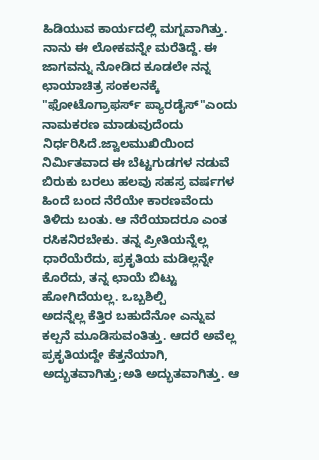ಹಿಡಿಯುವ ಕಾರ್ಯದಲ್ಲಿ ಮಗ್ನವಾಗಿತ್ತು. ನಾನು ಈ ಲೋಕವನ್ನೇ ಮರೆತಿದ್ದೆ. ಈ ಜಾಗವನ್ನು ನೋಡಿದ ಕೂಡಲೇ ನನ್ನ ಛಾಯಾಚಿತ್ರ ಸಂಕಲನಕ್ಕೆ "ಫೋಟೊಗ್ರಾಫರ್ಸ್ ಪ್ಯಾರಡೈಸ್"ಎಂದು ನಾಮಕರಣ ಮಾಡುವುದೆಂದು ನಿರ್ಧರಿಸಿದೆ.ಜ್ವಾಲಮುಖಿಯಿಂದ ನಿರ್ಮಿತವಾದ ಈ ಬೆಟ್ಟಗುಡಗಳ ನಡುವೆ ಬಿರುಕು ಬರಲು ಹಲವು ಸಹಸ್ರ ವರ್ಷಗಳ ಹಿಂದೆ ಬಂದ ನೆರೆಯೇ ಕಾರಣವೆಂದು ತಿಳಿದು ಬಂತು. ಆ ನೆರೆಯಾದರೂ ಎಂತ ರಸಿಕನಿರಬೇಕು. ತನ್ನ ಪ್ರೀತಿಯನ್ನೆಲ್ಲ ಧಾರೆಯೆರೆದು, ಪ್ರಕೃತಿಯ ಮಡಿಲ್ಲನ್ನೇ ಕೊರೆದು, ತನ್ನ ಛಾಯೆ ಬಿಟ್ಟು ಹೋಗಿದೆಯಲ್ಲ. ಒಬ್ಬಶಿಲ್ಪಿ
ಅದನ್ನೆಲ್ಲ ಕೆತ್ತಿರ ಬಹುದೆನೋ ಎನ್ನುವ ಕಲ್ಪನೆ ಮೂಡಿಸುವಂತಿತ್ತು. ಆದರೆ ಅವೆಲ್ಲ ಪ್ರಕೃತಿಯದ್ದೇ ಕೆತ್ತನೆಯಾಗಿ, ಅದ್ಭುತವಾಗಿತ್ತು;ಅತಿ ಅದ್ಭುತವಾಗಿತ್ತು. ಆ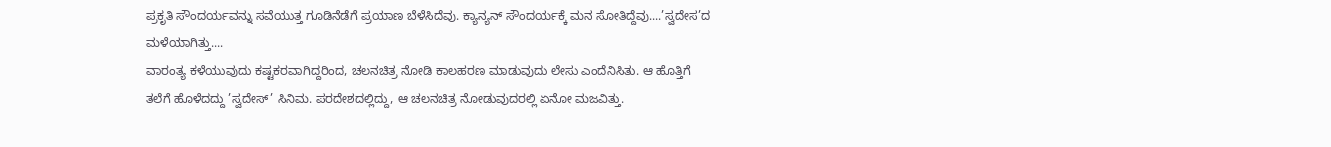ಪ್ರಕೃತಿ ಸೌಂದರ್ಯವನ್ನು ಸವೆಯುತ್ತ ಗೂಡಿನೆಡೆಗೆ ಪ್ರಯಾಣ ಬೆಳೆಸಿದೆವು. ಕ್ಯಾನ್ಯನ್ ಸೌಂದರ್ಯಕ್ಕೆ ಮನ ಸೋತಿದ್ದೆವು....’ಸ್ವದೇಸ’ದ ಮಳೆಯಾಗಿತ್ತು....
ವಾರಂತ್ಯ ಕಳೆಯುವುದು ಕಷ್ಟಕರವಾಗಿದ್ದರಿಂದ, ಚಲನಚಿತ್ರ ನೋಡಿ ಕಾಲಹರಣ ಮಾಡುವುದು ಲೇಸು ಎಂದೆನಿಸಿತು. ಆ ಹೊತ್ತಿಗೆ ತಲೆಗೆ ಹೊಳೆದದ್ದು ’ಸ್ವದೇಸ್’ ಸಿನಿಮ. ಪರದೇಶದಲ್ಲಿದ್ದು, ಆ ಚಲನಚಿತ್ರ ನೋಡುವುದರಲ್ಲಿ ಏನೋ ಮಜವಿತ್ತು.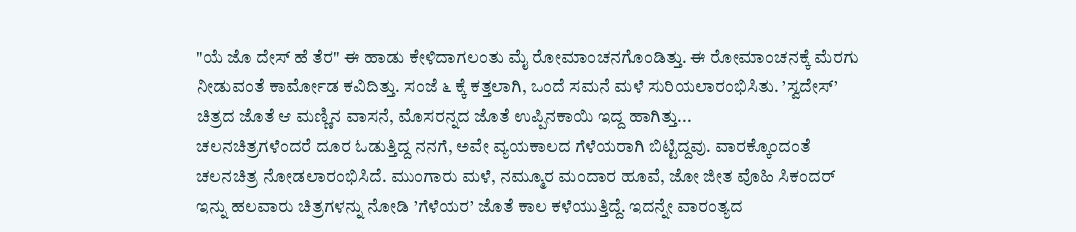"ಯೆ ಜೊ ದೇಸ್ ಹೆ ತೆರ" ಈ ಹಾಡು ಕೇಳಿದಾಗಲಂತು ಮೈ ರೋಮಾಂಚನಗೊಂಡಿತ್ತು. ಈ ರೋಮಾಂಚನಕ್ಕೆ ಮೆರಗು ನೀಡುವಂತೆ ಕಾರ್ಮೋಡ ಕವಿದಿತ್ತು. ಸಂಜೆ ೬ ಕ್ಕೆ ಕತ್ತಲಾಗಿ, ಒಂದೆ ಸಮನೆ ಮಳೆ ಸುರಿಯಲಾರಂಭಿಸಿತು. ’ಸ್ವದೇಸ್’ ಚಿತ್ರದ ಜೊತೆ ಆ ಮಣ್ಣಿನ ವಾಸನೆ, ಮೊಸರನ್ನದ ಜೊತೆ ಉಪ್ಪಿನಕಾಯಿ ಇದ್ದ ಹಾಗಿತ್ತು...
ಚಲನಚಿತ್ರಗಳೆಂದರೆ ದೂರ ಓಡುತ್ತಿದ್ದ ನನಗೆ, ಅವೇ ವ್ಯಯಕಾಲದ ಗೆಳೆಯರಾಗಿ ಬಿಟ್ಟಿದ್ದವು. ವಾರಕ್ಕೊಂದಂತೆ ಚಲನಚಿತ್ರ ನೋಡಲಾರಂಭಿಸಿದೆ. ಮುಂಗಾರು ಮಳೆ, ನಮ್ಮೂರ ಮಂದಾರ ಹೂವೆ, ಜೋ ಜೀತ ವೊಹಿ ಸಿಕಂದರ್ ಇನ್ನು ಹಲವಾರು ಚಿತ್ರಗಳನ್ನು ನೋಡಿ ’ಗೆಳೆಯರ’ ಜೊತೆ ಕಾಲ ಕಳೆಯುತ್ತಿದ್ದೆ. ಇದನ್ನೇ ವಾರಂತ್ಯದ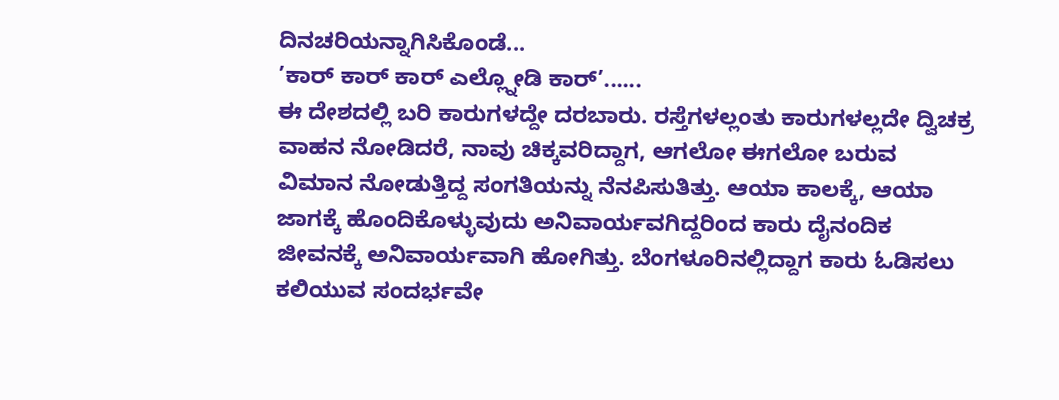ದಿನಚರಿಯನ್ನಾಗಿಸಿಕೊಂಡೆ...
’ಕಾರ್ ಕಾರ್ ಕಾರ್ ಎಲ್ಲ್ನೋಡಿ ಕಾರ್’......
ಈ ದೇಶದಲ್ಲಿ ಬರಿ ಕಾರುಗಳದ್ದೇ ದರಬಾರು. ರಸ್ತೆಗಳಲ್ಲಂತು ಕಾರುಗಳಲ್ಲದೇ ದ್ವಿಚಕ್ರ ವಾಹನ ನೋಡಿದರೆ, ನಾವು ಚಿಕ್ಕವರಿದ್ದಾಗ, ಆಗಲೋ ಈಗಲೋ ಬರುವ ವಿಮಾನ ನೋಡುತ್ತಿದ್ದ ಸಂಗತಿಯನ್ನು ನೆನಪಿಸುತಿತ್ತು. ಆಯಾ ಕಾಲಕ್ಕೆ, ಆಯಾ ಜಾಗಕ್ಕೆ ಹೊಂದಿಕೊಳ್ಳುವುದು ಅನಿವಾರ್ಯವಗಿದ್ದರಿಂದ ಕಾರು ದೈನಂದಿಕ ಜೀವನಕ್ಕೆ ಅನಿವಾರ್ಯವಾಗಿ ಹೋಗಿತ್ತು. ಬೆಂಗಳೂರಿನಲ್ಲಿದ್ದಾಗ ಕಾರು ಓಡಿಸಲು ಕಲಿಯುವ ಸಂದರ್ಭವೇ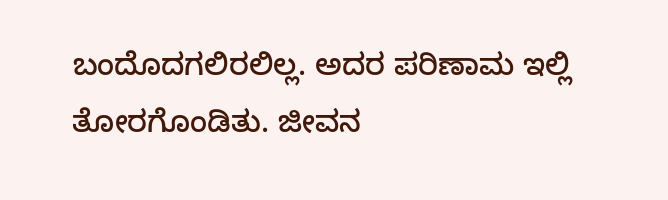ಬಂದೊದಗಲಿರಲಿಲ್ಲ. ಅದರ ಪರಿಣಾಮ ಇಲ್ಲಿ ತೋರಗೊಂಡಿತು. ಜೀವನ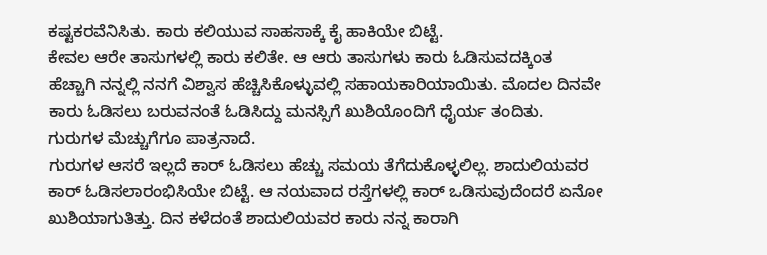ಕಷ್ಟಕರವೆನಿಸಿತು. ಕಾರು ಕಲಿಯುವ ಸಾಹಸಾಕ್ಕೆ ಕೈ ಹಾಕಿಯೇ ಬಿಟ್ಟೆ.
ಕೇವಲ ಆರೇ ತಾಸುಗಳಲ್ಲಿ ಕಾರು ಕಲಿತೇ. ಆ ಆರು ತಾಸುಗಳು ಕಾರು ಓಡಿಸುವದಕ್ಕಿಂತ ಹೆಚ್ಚಾಗಿ ನನ್ನಲ್ಲಿ ನನಗೆ ವಿಶ್ವಾಸ ಹೆಚ್ಚಿಸಿಕೊಳ್ಳುವಲ್ಲಿ ಸಹಾಯಕಾರಿಯಾಯಿತು. ಮೊದಲ ದಿನವೇ ಕಾರು ಓಡಿಸಲು ಬರುವನಂತೆ ಓಡಿಸಿದ್ದು ಮನಸ್ಸಿಗೆ ಖುಶಿಯೊಂದಿಗೆ ಧೈರ್ಯ ತಂದಿತು. ಗುರುಗಳ ಮೆಚ್ಚುಗೆಗೂ ಪಾತ್ರನಾದೆ.
ಗುರುಗಳ ಆಸರೆ ಇಲ್ಲದೆ ಕಾರ್ ಓಡಿಸಲು ಹೆಚ್ಚು ಸಮಯ ತೆಗೆದುಕೊಳ್ಳಲಿಲ್ಲ. ಶಾದುಲಿಯವರ ಕಾರ್ ಓಡಿಸಲಾರಂಭಿಸಿಯೇ ಬಿಟ್ಟೆ. ಆ ನಯವಾದ ರಸ್ತೆಗಳಲ್ಲಿ ಕಾರ್ ಒಡಿಸುವುದೆಂದರೆ ಏನೋ ಖುಶಿಯಾಗುತಿತ್ತು. ದಿನ ಕಳೆದಂತೆ ಶಾದುಲಿಯವರ ಕಾರು ನನ್ನ ಕಾರಾಗಿ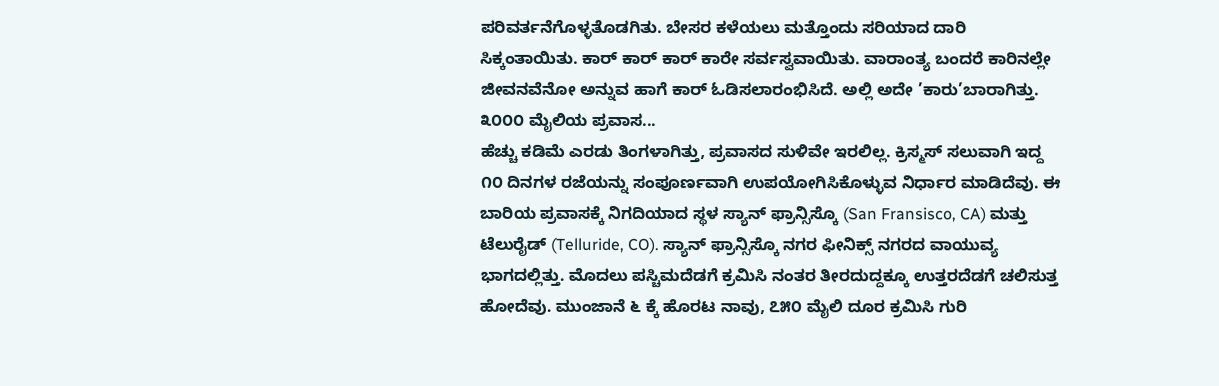ಪರಿವರ್ತನೆಗೊಳ್ಳತೊಡಗಿತು. ಬೇಸರ ಕಳೆಯಲು ಮತ್ತೊಂದು ಸರಿಯಾದ ದಾರಿ ಸಿಕ್ಕಂತಾಯಿತು. ಕಾರ್ ಕಾರ್ ಕಾರ್ ಕಾರೇ ಸರ್ವಸ್ವವಾಯಿತು. ವಾರಾಂತ್ಯ ಬಂದರೆ ಕಾರಿನಲ್ಲೇ ಜೀವನವೆನೋ ಅನ್ನುವ ಹಾಗೆ ಕಾರ್ ಓಡಿಸಲಾರಂಭಿಸಿದೆ. ಅಲ್ಲಿ ಅದೇ ’ಕಾರು’ಬಾರಾಗಿತ್ತು.
೩೦೦೦ ಮೈಲಿಯ ಪ್ರವಾಸ...
ಹೆಚ್ಚು ಕಡಿಮೆ ಎರಡು ತಿಂಗಳಾಗಿತ್ತು, ಪ್ರವಾಸದ ಸುಳಿವೇ ಇರಲಿಲ್ಲ. ಕ್ರಿಸ್ಮಸ್ ಸಲುವಾಗಿ ಇದ್ದ ೧೦ ದಿನಗಳ ರಜೆಯನ್ನು ಸಂಪೂರ್ಣವಾಗಿ ಉಪಯೋಗಿಸಿಕೊಳ್ಳುವ ನಿರ್ಧಾರ ಮಾಡಿದೆವು. ಈ ಬಾರಿಯ ಪ್ರವಾಸಕ್ಕೆ ನಿಗದಿಯಾದ ಸ್ಥಳ ಸ್ಯಾನ್ ಫ್ರಾನ್ಸಿಸ್ಕೊ (San Fransisco, CA) ಮತ್ತು ಟೆಲುರೈಡ್ (Telluride, CO). ಸ್ಯಾನ್ ಫ್ರಾನ್ಸಿಸ್ಕೊ ನಗರ ಫೀನಿಕ್ಸ್ ನಗರದ ವಾಯುವ್ಯ ಭಾಗದಲ್ಲಿತ್ತು. ಮೊದಲು ಪಸ್ಚಿಮದೆಡಗೆ ಕ್ರಮಿಸಿ ನಂತರ ತೀರದುದ್ದಕ್ಕೂ ಉತ್ತರದೆಡಗೆ ಚಲಿಸುತ್ತ ಹೋದೆವು. ಮುಂಜಾನೆ ೬ ಕ್ಕೆ ಹೊರಟ ನಾವು, ೭೫೦ ಮೈಲಿ ದೂರ ಕ್ರಮಿಸಿ ಗುರಿ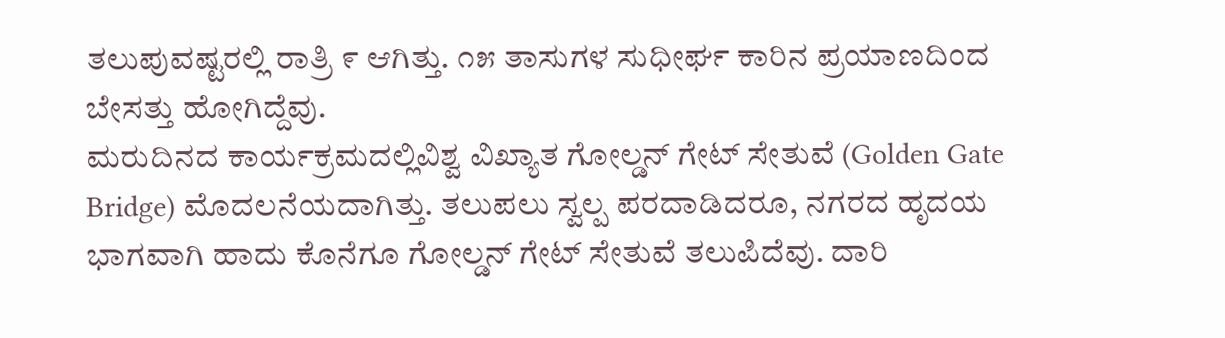ತಲುಪುವಷ್ಟರಲ್ಲಿ ರಾತ್ರಿ ೯ ಆಗಿತ್ತು. ೧೫ ತಾಸುಗಳ ಸುಧೀರ್ಘ ಕಾರಿನ ಪ್ರಯಾಣದಿಂದ ಬೇಸತ್ತು ಹೋಗಿದ್ದೆವು.
ಮರುದಿನದ ಕಾರ್ಯಕ್ರಮದಲ್ಲಿವಿಶ್ವ ವಿಖ್ಯಾತ ಗೋಲ್ಡನ್ ಗೇಟ್ ಸೇತುವೆ (Golden Gate Bridge) ಮೊದಲನೆಯದಾಗಿತ್ತು. ತಲುಪಲು ಸ್ವಲ್ಪ ಪರದಾಡಿದರೂ, ನಗರದ ಹೃದಯ ಭಾಗವಾಗಿ ಹಾದು ಕೊನೆಗೂ ಗೋಲ್ಡನ್ ಗೇಟ್ ಸೇತುವೆ ತಲುಪಿದೆವು. ದಾರಿ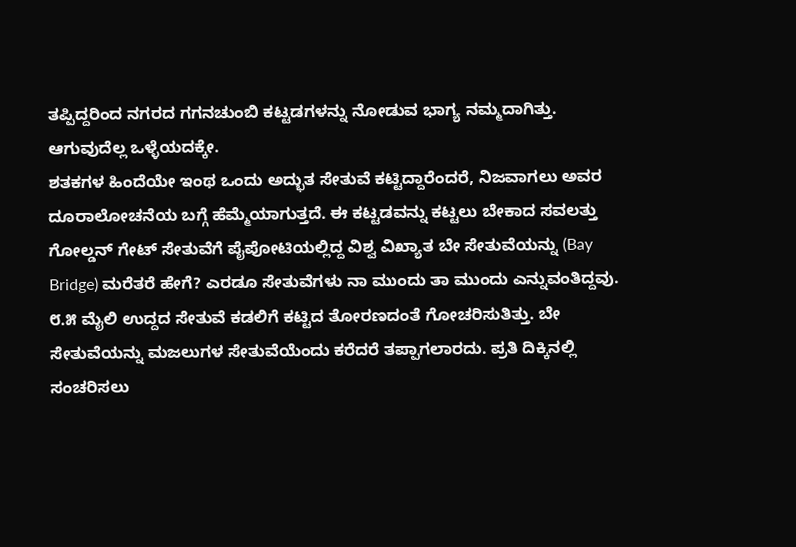ತಪ್ಪಿದ್ದರಿಂದ ನಗರದ ಗಗನಚುಂಬಿ ಕಟ್ಟಡಗಳನ್ನು ನೋಡುವ ಭಾಗ್ಯ ನಮ್ಮದಾಗಿತ್ತು. ಆಗುವುದೆಲ್ಲ ಒಳ್ಳೆಯದಕ್ಕೇ.
ಶತಕಗಳ ಹಿಂದೆಯೇ ಇಂಥ ಒಂದು ಅದ್ಭುತ ಸೇತುವೆ ಕಟ್ಟಿದ್ದಾರೆಂದರೆ, ನಿಜವಾಗಲು ಅವರ ದೂರಾಲೋಚನೆಯ ಬಗ್ಗೆ ಹೆಮ್ಮೆಯಾಗುತ್ತದೆ. ಈ ಕಟ್ಟಡವನ್ನು ಕಟ್ಟಲು ಬೇಕಾದ ಸವಲತ್ತು
ಗೋಲ್ಡನ್ ಗೇಟ್ ಸೇತುವೆಗೆ ಪೈಪೋಟಿಯಲ್ಲಿದ್ದ ವಿಶ್ವ ವಿಖ್ಯಾತ ಬೇ ಸೇತುವೆಯನ್ನು (Bay Bridge) ಮರೆತರೆ ಹೇಗೆ? ಎರಡೂ ಸೇತುವೆಗಳು ನಾ ಮುಂದು ತಾ ಮುಂದು ಎನ್ನುವಂತಿದ್ದವು. ೮.೫ ಮೈಲಿ ಉದ್ದದ ಸೇತುವೆ ಕಡಲಿಗೆ ಕಟ್ಟಿದ ತೋರಣದಂತೆ ಗೋಚರಿಸುತಿತ್ತು. ಬೇ ಸೇತುವೆಯನ್ನು ಮಜಲುಗಳ ಸೇತುವೆಯೆಂದು ಕರೆದರೆ ತಪ್ಪಾಗಲಾರದು. ಪ್ರತಿ ದಿಕ್ಕಿನಲ್ಲಿ ಸಂಚರಿಸಲು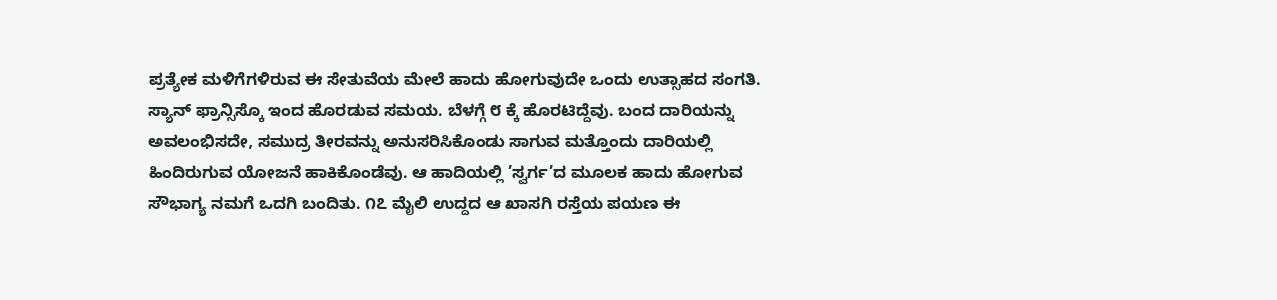ಪ್ರತ್ಯೇಕ ಮಳಿಗೆಗಳಿರುವ ಈ ಸೇತುವೆಯ ಮೇಲೆ ಹಾದು ಹೋಗುವುದೇ ಒಂದು ಉತ್ಸಾಹದ ಸಂಗತಿ.
ಸ್ಯಾನ್ ಫ್ರಾನ್ಸಿಸ್ಕೊ ಇಂದ ಹೊರಡುವ ಸಮಯ. ಬೆಳಗ್ಗೆ ೮ ಕ್ಕೆ ಹೊರಟಿದ್ದೆವು. ಬಂದ ದಾರಿಯನ್ನು ಅವಲಂಭಿಸದೇ, ಸಮುದ್ರ ತೀರವನ್ನು ಅನುಸರಿಸಿಕೊಂಡು ಸಾಗುವ ಮತ್ತೊಂದು ದಾರಿಯಲ್ಲಿ ಹಿಂದಿರುಗುವ ಯೋಜನೆ ಹಾಕಿಕೊಂಡೆವು. ಆ ಹಾದಿಯಲ್ಲಿ ’ಸ್ವರ್ಗ’ದ ಮೂಲಕ ಹಾದು ಹೋಗುವ ಸೌಭಾಗ್ಯ ನಮಗೆ ಒದಗಿ ಬಂದಿತು. ೧೭ ಮೈಲಿ ಉದ್ದದ ಆ ಖಾಸಗಿ ರಸ್ತೆಯ ಪಯಣ ಈ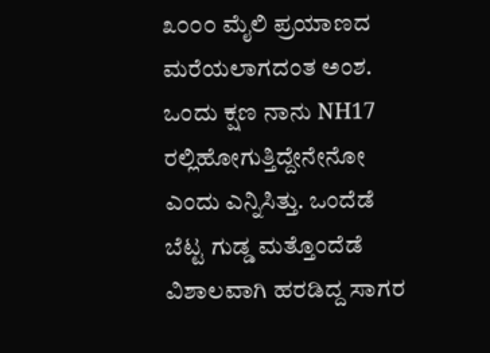೩೦೦೦ ಮೈಲಿ ಪ್ರಯಾಣದ ಮರೆಯಲಾಗದಂತ ಅಂಶ. ಒಂದು ಕ್ಷಣ ನಾನು NH17 ರಲ್ಲಿಹೋಗುತ್ತಿದ್ದೇನೇನೋ ಎಂದು ಎನ್ನಿಸಿತ್ತು. ಒಂದೆಡೆ ಬೆಟ್ಟ ಗುಡ್ಡ ಮತ್ತೊಂದೆಡೆ ವಿಶಾಲವಾಗಿ ಹರಡಿದ್ದ ಸಾಗರ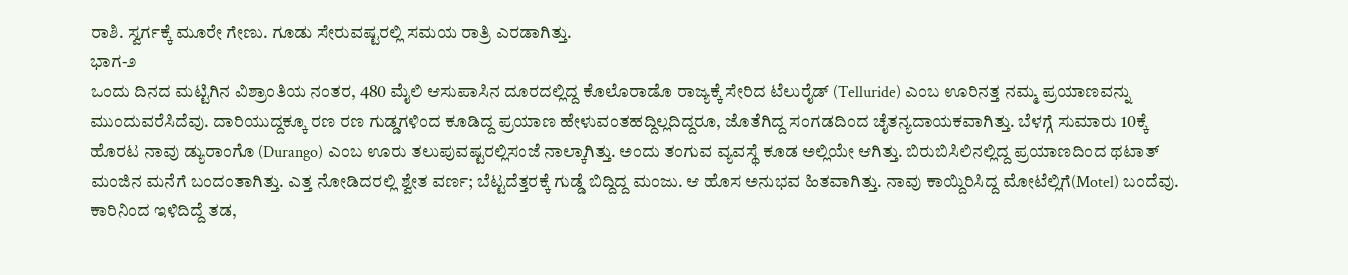ರಾಶಿ. ಸ್ವರ್ಗಕ್ಕೆ ಮೂರೇ ಗೇಣು. ಗೂಡು ಸೇರುವಷ್ಟರಲ್ಲಿ ಸಮಯ ರಾತ್ರಿ ಎರಡಾಗಿತ್ತು.
ಭಾಗ-೨
ಒಂದು ದಿನದ ಮಟ್ಟಿಗಿನ ವಿಶ್ರಾಂತಿಯ ನಂತರ, 480 ಮೈಲಿ ಆಸುಪಾಸಿನ ದೂರದಲ್ಲಿದ್ದ ಕೊಲೊರಾಡೊ ರಾಜ್ಯಕ್ಕೆ ಸೇರಿದ ಟೆಲುರೈಡ್ (Telluride) ಎಂಬ ಊರಿನತ್ತ ನಮ್ಮ ಪ್ರಯಾಣವನ್ನು ಮುಂದುವರೆಸಿದೆವು. ದಾರಿಯುದ್ದಕ್ಕೂ ರಣ ರಣ ಗುಡ್ಡಗಳಿಂದ ಕೂಡಿದ್ದ ಪ್ರಯಾಣ ಹೇಳುವಂತಹದ್ದಿಲ್ಲದಿದ್ದರೂ, ಜೊತೆಗಿದ್ದ ಸಂಗಡದಿಂದ ಚೈತನ್ಯದಾಯಕವಾಗಿತ್ತು. ಬೆಳಗ್ಗೆ ಸುಮಾರು 10ಕ್ಕೆ ಹೊರಟ ನಾವು ಡ್ಯುರಾಂಗೊ (Durango) ಎಂಬ ಊರು ತಲುಪುವಷ್ಟರಲ್ಲಿಸಂಜೆ ನಾಲ್ಕಾಗಿತ್ತು. ಅಂದು ತಂಗುವ ವ್ಯವಸ್ಥೆ ಕೂಡ ಅಲ್ಲಿಯೇ ಆಗಿತ್ತು. ಬಿರುಬಿಸಿಲಿನಲ್ಲಿದ್ದ ಪ್ರಯಾಣದಿಂದ ಥಟಾತ್ ಮಂಜಿನ ಮನೆಗೆ ಬಂದಂತಾಗಿತ್ತು. ಎತ್ತ ನೋಡಿದರಲ್ಲಿ ಶ್ವೇತ ವರ್ಣ; ಬೆಟ್ಟದೆತ್ತರಕ್ಕೆ ಗುಡ್ಡೆ ಬಿದ್ದಿದ್ದ ಮಂಜು. ಆ ಹೊಸ ಅನುಭವ ಹಿತವಾಗಿತ್ತು. ನಾವು ಕಾಯ್ದಿರಿಸಿದ್ದ ಮೋಟೆಲ್ಲಿಗೆ(Motel) ಬಂದೆವು. ಕಾರಿನಿಂದ ಇಳಿದಿದ್ದೆ ತಡ,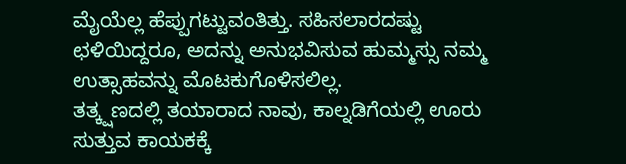ಮೈಯೆಲ್ಲ ಹೆಪ್ಪುಗಟ್ಟುವಂತಿತ್ತು. ಸಹಿಸಲಾರದಷ್ಟು ಛಳಿಯಿದ್ದರೂ, ಅದನ್ನು ಅನುಭವಿಸುವ ಹುಮ್ಮಸ್ಸು ನಮ್ಮ ಉತ್ಸಾಹವನ್ನು ಮೊಟಕುಗೊಳಿಸಲಿಲ್ಲ.
ತತ್ಕ್ಷಣದಲ್ಲಿ ತಯಾರಾದ ನಾವು, ಕಾಲ್ನಡಿಗೆಯಲ್ಲಿ ಊರು ಸುತ್ತುವ ಕಾಯಕಕ್ಕೆ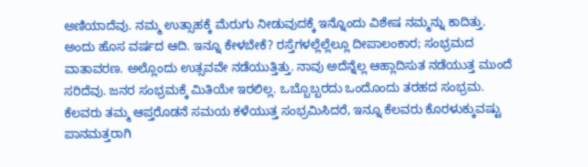ಅಣಿಯಾದೆವು. ನಮ್ಮ ಉತ್ಸಾಹಕ್ಕೆ ಮೆರುಗು ನೀಡುವುದಕ್ಕೆ ಇನ್ನೊಂದು ವಿಶೇಷ ನಮ್ಮನ್ನು ಕಾದಿತ್ತು. ಅಂದು ಹೊಸ ವರ್ಷದ ಆದಿ. ಇನ್ನೂ ಕೇಳಬೇಕೆ? ರಸ್ತೆಗಳಲ್ಲೆಲ್ಲೆಲ್ಲೂ ದೀಪಾಲಂಕಾರ; ಸಂಭ್ರಮದ ವಾತಾವರಣ. ಅಲ್ಲೊಂದು ಉತ್ಸವವೇ ನಡೆಯುತ್ತಿತ್ತು. ನಾವು ಅದೆನ್ನೆಲ್ಲ ಆಹ್ಲಾದಿಸುತ ನಡೆಯುತ್ತ ಮುಂದೆ ಸರಿದೆವು. ಜನರ ಸಂಭ್ರಮಕ್ಕೆ ಮಿತಿಯೇ ಇರಲಿಲ್ಲ. ಒಬ್ಬೊಬ್ಬರದು ಒಂದೊಂದು ತರಹದ ಸಂಭ್ರಮ. ಕೆಲವರು ತಮ್ಮ ಆಪ್ತರೊಡನೆ ಸಮಯ ಕಳೆಯುತ್ತ ಸಂಭ್ರಮಿಸಿದರೆ, ಇನ್ನೂ ಕೆಲವರು ಕೊರಳುಕ್ಕುವಷ್ಟು ಪಾನಮತ್ತರಾಗಿ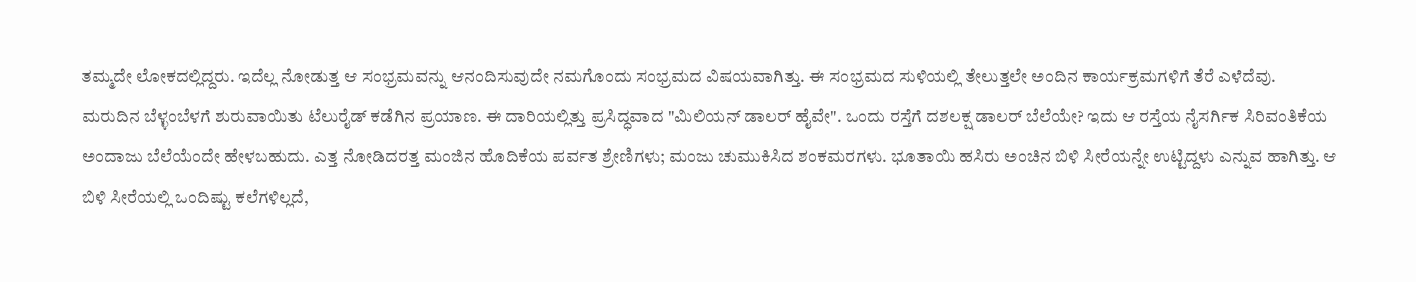ತಮ್ಮದೇ ಲೋಕದಲ್ಲಿದ್ದರು. ಇದೆಲ್ಲ ನೋಡುತ್ತ ಆ ಸಂಭ್ರಮವನ್ನು ಆನಂದಿಸುವುದೇ ನಮಗೊಂದು ಸಂಭ್ರಮದ ವಿಷಯವಾಗಿತ್ತು. ಈ ಸಂಭ್ರಮದ ಸುಳಿಯಲ್ಲಿ ತೇಲುತ್ತಲೇ ಅಂದಿನ ಕಾರ್ಯಕ್ರಮಗಳಿಗೆ ತೆರೆ ಎಳೆದೆವು.
ಮರುದಿನ ಬೆಳ್ಳಂಬೆಳಗೆ ಶುರುವಾಯಿತು ಟೆಲುರೈಡ್ ಕಡೆಗಿನ ಪ್ರಯಾಣ. ಈ ದಾರಿಯಲ್ಲಿತ್ತು ಪ್ರಸಿದ್ಧವಾದ "ಮಿಲಿಯನ್ ಡಾಲರ್ ಹೈವೇ". ಒಂದು ರಸ್ತೆಗೆ ದಶಲಕ್ಷ ಡಾಲರ್ ಬೆಲೆಯೇ? ಇದು ಆ ರಸ್ತೆಯ ನೈಸರ್ಗಿಕ ಸಿರಿವಂತಿಕೆಯ ಅಂದಾಜು ಬೆಲೆಯೆಂದೇ ಹೇಳಬಹುದು. ಎತ್ತ ನೋಡಿದರತ್ತ ಮಂಜಿನ ಹೊದಿಕೆಯ ಪರ್ವತ ಶ್ರೇಣಿಗಳು; ಮಂಜು ಚುಮುಕಿಸಿದ ಶಂಕಮರಗಳು. ಭೂತಾಯಿ ಹಸಿರು ಅಂಚಿನ ಬಿಳಿ ಸೀರೆಯನ್ನೇ ಉಟ್ಟಿದ್ದಳು ಎನ್ನುವ ಹಾಗಿತ್ತು. ಆ ಬಿಳಿ ಸೀರೆಯಲ್ಲಿ ಒಂದಿಷ್ಟು ಕಲೆಗಳಿಲ್ಲದೆ,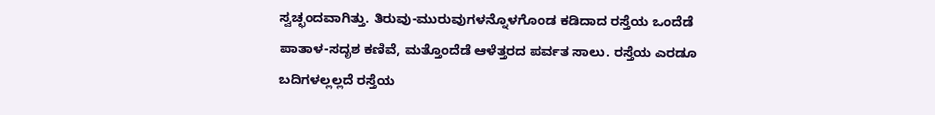ಸ್ವಚ್ಛಂದವಾಗಿತ್ತು. ತಿರುವು-ಮುರುವುಗಳನ್ನೊಳಗೊಂಡ ಕಡಿದಾದ ರಸ್ತೆಯ ಒಂದೆಡೆ ಪಾತಾಳ-ಸದೃಶ ಕಣಿವೆ, ಮತ್ತೊಂದೆಡೆ ಆಳೆತ್ತರದ ಪರ್ವತ ಸಾಲು. ರಸ್ತೆಯ ಎರಡೂ ಬದಿಗಳಲ್ಲಲ್ಲದೆ ರಸ್ತೆಯ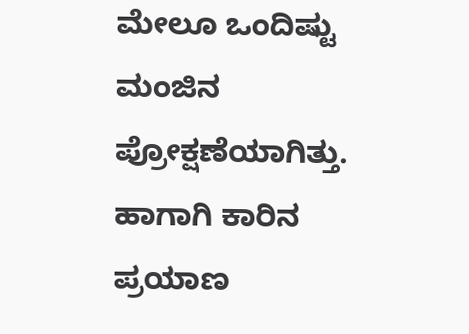ಮೇಲೂ ಒಂದಿಷ್ಟು ಮಂಜಿನ ಪ್ರೋಕ್ಷಣೆಯಾಗಿತ್ತು. ಹಾಗಾಗಿ ಕಾರಿನ ಪ್ರಯಾಣ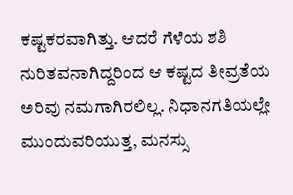ಕಷ್ಟಕರವಾಗಿತ್ತು. ಆದರೆ ಗೆಳೆಯ ಶಶಿ ನುರಿತವನಾಗಿದ್ದರಿಂದ ಆ ಕಷ್ಟದ ತೀವ್ರತೆಯ ಅರಿವು ನಮಗಾಗಿರಲಿಲ್ಲ. ನಿಧಾನಗತಿಯಲ್ಲೇ ಮುಂದುವರಿಯುತ್ತ, ಮನಸ್ಸು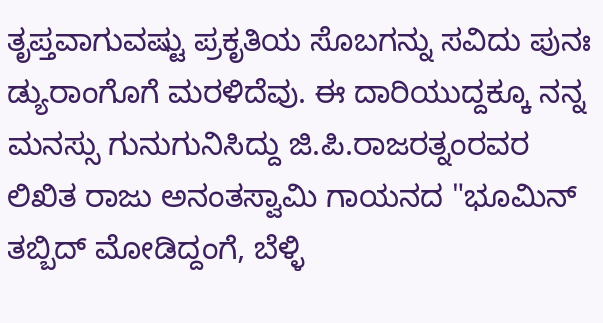ತೃಪ್ತವಾಗುವಷ್ಟು ಪ್ರಕೃತಿಯ ಸೊಬಗನ್ನು ಸವಿದು ಪುನಃ ಡ್ಯುರಾಂಗೊಗೆ ಮರಳಿದೆವು. ಈ ದಾರಿಯುದ್ದಕ್ಕೂ ನನ್ನ ಮನಸ್ಸು ಗುನುಗುನಿಸಿದ್ದು ಜಿ.ಪಿ.ರಾಜರತ್ನಂರವರ ಲಿಖಿತ ರಾಜು ಅನಂತಸ್ವಾಮಿ ಗಾಯನದ "ಭೂಮಿನ್ ತಬ್ಬಿದ್ ಮೋಡಿದ್ದಂಗೆ, ಬೆಳ್ಳಿ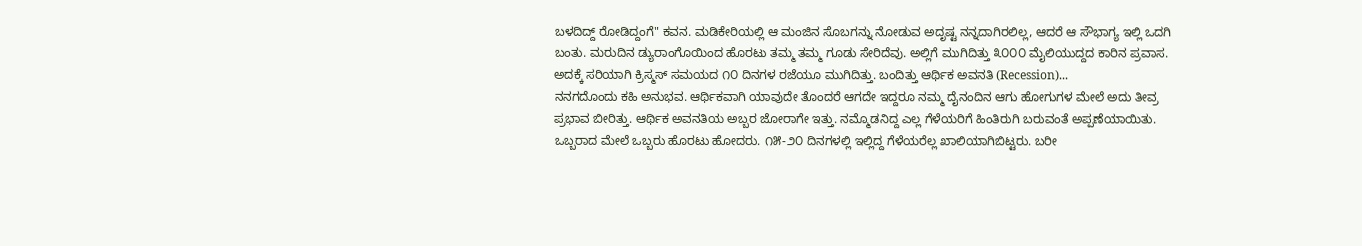ಬಳದಿದ್ದ್ ರೋಡಿದ್ದಂಗೆ" ಕವನ. ಮಡಿಕೇರಿಯಲ್ಲಿ ಆ ಮಂಜಿನ ಸೊಬಗನ್ನು ನೋಡುವ ಅದೃಷ್ಟ ನನ್ನದಾಗಿರಲಿಲ್ಲ, ಆದರೆ ಆ ಸೌಭಾಗ್ಯ ಇಲ್ಲಿ ಒದಗಿ ಬಂತು. ಮರುದಿನ ಡ್ಯುರಾಂಗೊಯಿಂದ ಹೊರಟು ತಮ್ಮ ತಮ್ಮ ಗೂಡು ಸೇರಿದೆವು. ಅಲ್ಲಿಗೆ ಮುಗಿದಿತ್ತು ೩೦೦೦ ಮೈಲಿಯುದ್ದದ ಕಾರಿನ ಪ್ರವಾಸ. ಅದಕ್ಕೆ ಸರಿಯಾಗಿ ಕ್ರಿಸ್ಮಸ್ ಸಮಯದ ೧೦ ದಿನಗಳ ರಜೆಯೂ ಮುಗಿದಿತ್ತು. ಬಂದಿತ್ತು ಆರ್ಥಿಕ ಅವನತಿ (Recession)...
ನನಗದೊಂದು ಕಹಿ ಅನುಭವ. ಆರ್ಥಿಕವಾಗಿ ಯಾವುದೇ ತೊಂದರೆ ಆಗದೇ ಇದ್ದರೂ ನಮ್ಮ ದೈನಂದಿನ ಆಗು ಹೋಗುಗಳ ಮೇಲೆ ಅದು ತೀವ್ರ ಪ್ರಭಾವ ಬೀರಿತ್ತು. ಆರ್ಥಿಕ ಅವನತಿಯ ಅಬ್ಬರ ಜೋರಾಗೇ ಇತ್ತು. ನಮ್ಮೊಡನಿದ್ದ ಎಲ್ಲ ಗೆಳೆಯರಿಗೆ ಹಿಂತಿರುಗಿ ಬರುವಂತೆ ಅಪ್ಪಣೆಯಾಯಿತು. ಒಬ್ಬರಾದ ಮೇಲೆ ಒಬ್ಬರು ಹೊರಟು ಹೋದರು. ೧೫-೨೦ ದಿನಗಳಲ್ಲಿ ಇಲ್ಲಿದ್ದ ಗೆಳೆಯರೆಲ್ಲ ಖಾಲಿಯಾಗಿಬಿಟ್ಟರು. ಬರೀ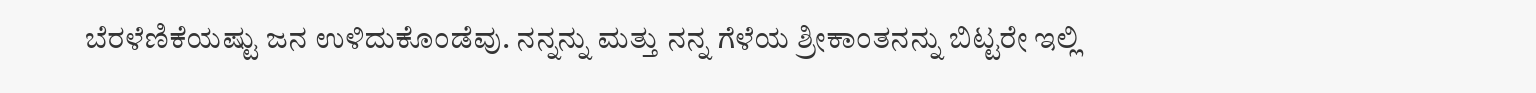ಬೆರಳೆಣಿಕೆಯಷ್ಟು ಜನ ಉಳಿದುಕೊಂಡೆವು. ನನ್ನನ್ನು ಮತ್ತು ನನ್ನ ಗೆಳೆಯ ಶ್ರೀಕಾಂತನನ್ನು ಬಿಟ್ಟರೇ ಇಲ್ಲಿ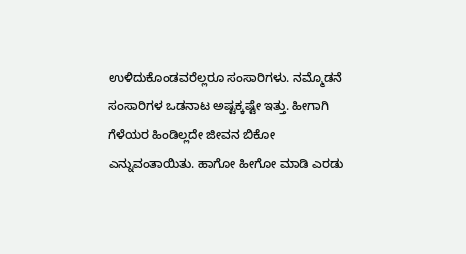ಉಳಿದುಕೊಂಡವರೆಲ್ಲರೂ ಸಂಸಾರಿಗಳು. ನಮ್ಮೊಡನೆ ಸಂಸಾರಿಗಳ ಒಡನಾಟ ಅಷ್ಟಕ್ಕಷ್ಟೇ ಇತ್ತು. ಹೀಗಾಗಿ ಗೆಳೆಯರ ಹಿಂಡಿಲ್ಲದೇ ಜೀವನ ಬಿಕೋ ಎನ್ನುವಂತಾಯಿತು. ಹಾಗೋ ಹೀಗೋ ಮಾಡಿ ಎರಡು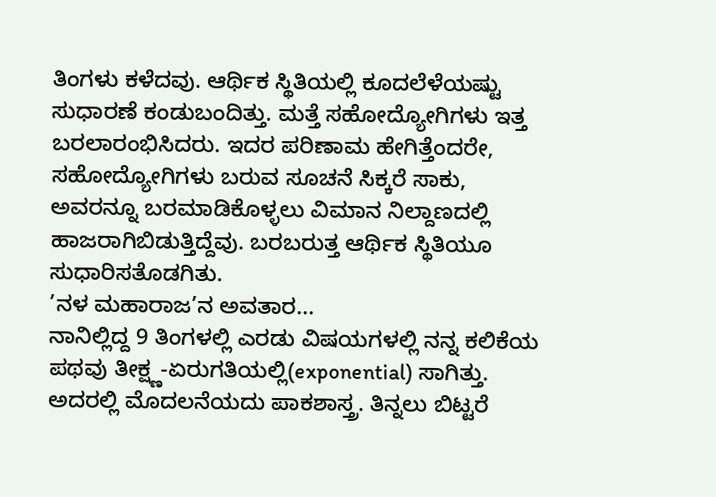ತಿಂಗಳು ಕಳೆದವು. ಆರ್ಥಿಕ ಸ್ಥಿತಿಯಲ್ಲಿ ಕೂದಲೆಳೆಯಷ್ಟು ಸುಧಾರಣೆ ಕಂಡುಬಂದಿತ್ತು. ಮತ್ತೆ ಸಹೋದ್ಯೋಗಿಗಳು ಇತ್ತ ಬರಲಾರಂಭಿಸಿದರು. ಇದರ ಪರಿಣಾಮ ಹೇಗಿತ್ತೆಂದರೇ, ಸಹೋದ್ಯೋಗಿಗಳು ಬರುವ ಸೂಚನೆ ಸಿಕ್ಕರೆ ಸಾಕು, ಅವರನ್ನೂ ಬರಮಾಡಿಕೊಳ್ಳಲು ವಿಮಾನ ನಿಲ್ದಾಣದಲ್ಲಿ ಹಾಜರಾಗಿಬಿಡುತ್ತಿದ್ದೆವು. ಬರಬರುತ್ತ ಆರ್ಥಿಕ ಸ್ಥಿತಿಯೂ ಸುಧಾರಿಸತೊಡಗಿತು.
’ನಳ ಮಹಾರಾಜ’ನ ಅವತಾರ...
ನಾನಿಲ್ಲಿದ್ದ 9 ತಿಂಗಳಲ್ಲಿ ಎರಡು ವಿಷಯಗಳಲ್ಲಿ ನನ್ನ ಕಲಿಕೆಯ ಪಥವು ತೀಕ್ಷ್ಣ-ಏರುಗತಿಯಲ್ಲಿ(exponential) ಸಾಗಿತ್ತು. ಅದರಲ್ಲಿ ಮೊದಲನೆಯದು ಪಾಕಶಾಸ್ತ್ರ. ತಿನ್ನಲು ಬಿಟ್ಟರೆ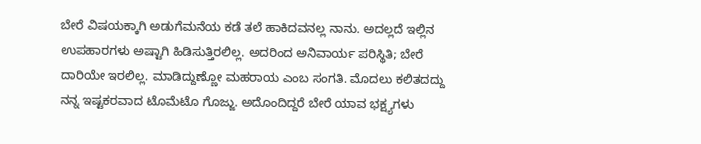ಬೇರೆ ವಿಷಯಕ್ಕಾಗಿ ಅಡುಗೆಮನೆಯ ಕಡೆ ತಲೆ ಹಾಕಿದವನಲ್ಲ ನಾನು. ಅದಲ್ಲದೆ ಇಲ್ಲಿನ ಉಪಹಾರಗಳು ಅಷ್ಟಾಗಿ ಹಿಡಿಸುತ್ತಿರಲಿಲ್ಲ. ಅದರಿಂದ ಅನಿವಾರ್ಯ ಪರಿಸ್ಥಿತಿ; ಬೇರೆ ದಾರಿಯೇ ಇರಲಿಲ್ಲ. ಮಾಡಿದ್ದುಣ್ಣೋ ಮಹರಾಯ ಎಂಬ ಸಂಗತಿ. ಮೊದಲು ಕಲಿತದದ್ದು ನನ್ನ ಇಷ್ಟಕರವಾದ ಟೊಮೆಟೊ ಗೊಜ್ಜು. ಅದೊಂದಿದ್ದರೆ ಬೇರೆ ಯಾವ ಭಕ್ಷ್ಯಗಳು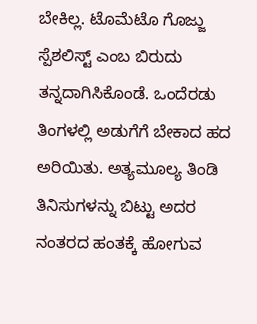ಬೇಕಿಲ್ಲ. ಟೊಮೆಟೊ ಗೊಜ್ಜು ಸ್ಪೆಶಲಿಸ್ಟ್ ಎಂಬ ಬಿರುದು ತನ್ನದಾಗಿಸಿಕೊಂಡೆ. ಒಂದೆರಡು ತಿಂಗಳಲ್ಲಿ ಅಡುಗೆಗೆ ಬೇಕಾದ ಹದ ಅರಿಯಿತು. ಅತ್ಯಮೂಲ್ಯ ತಿಂಡಿ ತಿನಿಸುಗಳನ್ನು ಬಿಟ್ಟು ಅದರ ನಂತರದ ಹಂತಕ್ಕೆ ಹೋಗುವ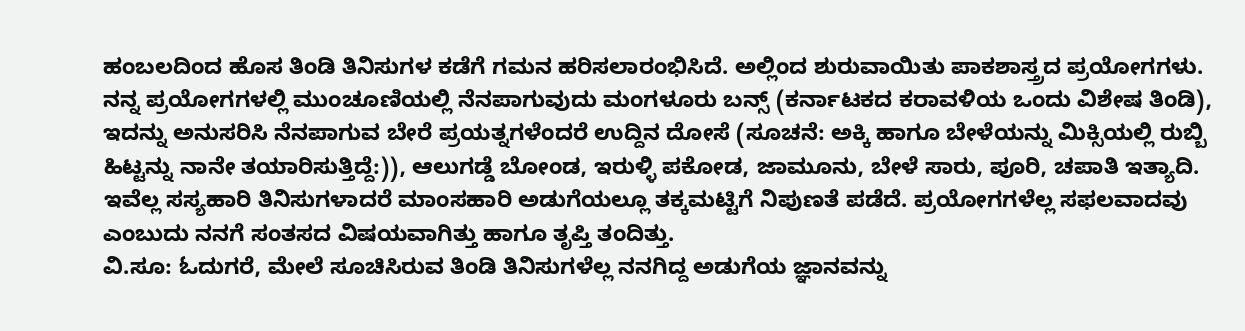ಹಂಬಲದಿಂದ ಹೊಸ ತಿಂಡಿ ತಿನಿಸುಗಳ ಕಡೆಗೆ ಗಮನ ಹರಿಸಲಾರಂಭಿಸಿದೆ. ಅಲ್ಲಿಂದ ಶುರುವಾಯಿತು ಪಾಕಶಾಸ್ತ್ರದ ಪ್ರಯೋಗಗಳು. ನನ್ನ ಪ್ರಯೋಗಗಳಲ್ಲಿ ಮುಂಚೂಣಿಯಲ್ಲಿ ನೆನಪಾಗುವುದು ಮಂಗಳೂರು ಬನ್ಸ್ (ಕರ್ನಾಟಕದ ಕರಾವಳಿಯ ಒಂದು ವಿಶೇಷ ತಿಂಡಿ), ಇದನ್ನು ಅನುಸರಿಸಿ ನೆನಪಾಗುವ ಬೇರೆ ಪ್ರಯತ್ನಗಳೆಂದರೆ ಉದ್ದಿನ ದೋಸೆ (ಸೂಚನೆ: ಅಕ್ಕಿ ಹಾಗೂ ಬೇಳೆಯನ್ನು ಮಿಕ್ಸಿಯಲ್ಲಿ ರುಬ್ಬಿ ಹಿಟ್ಟನ್ನು ನಾನೇ ತಯಾರಿಸುತ್ತಿದ್ದೆ:)), ಆಲುಗಡ್ಡೆ ಬೋಂಡ, ಇರುಳ್ಳಿ ಪಕೋಡ, ಜಾಮೂನು, ಬೇಳೆ ಸಾರು, ಪೂರಿ, ಚಪಾತಿ ಇತ್ಯಾದಿ. ಇವೆಲ್ಲ ಸಸ್ಯಹಾರಿ ತಿನಿಸುಗಳಾದರೆ ಮಾಂಸಹಾರಿ ಅಡುಗೆಯಲ್ಲೂ ತಕ್ಕಮಟ್ಟಿಗೆ ನಿಪುಣತೆ ಪಡೆದೆ. ಪ್ರಯೋಗಗಳೆಲ್ಲ ಸಫಲವಾದವು ಎಂಬುದು ನನಗೆ ಸಂತಸದ ವಿಷಯವಾಗಿತ್ತು ಹಾಗೂ ತೃಪ್ತಿ ತಂದಿತ್ತು.
ವಿ.ಸೂ: ಓದುಗರೆ, ಮೇಲೆ ಸೂಚಿಸಿರುವ ತಿಂಡಿ ತಿನಿಸುಗಳೆಲ್ಲ ನನಗಿದ್ದ ಅಡುಗೆಯ ಜ್ಞಾನವನ್ನು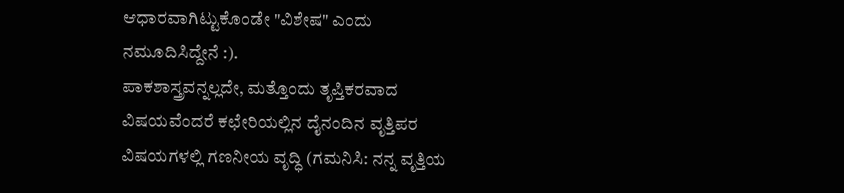ಆಧಾರವಾಗಿಟ್ಟುಕೊಂಡೇ "ವಿಶೇಷ" ಎಂದು ನಮೂದಿಸಿದ್ದೇನೆ :).
ಪಾಕಶಾಸ್ತ್ರವನ್ನಲ್ಲದೇ, ಮತ್ತೊಂದು ತೃಪ್ತಿಕರವಾದ ವಿಷಯವೆಂದರೆ ಕಛೇರಿಯಲ್ಲಿನ ದೈನಂದಿನ ವೃತ್ತಿಪರ ವಿಷಯಗಳಲ್ಲಿ ಗಣನೀಯ ವೃದ್ಧಿ (ಗಮನಿಸಿ: ನನ್ನ ವೃತ್ತಿಯ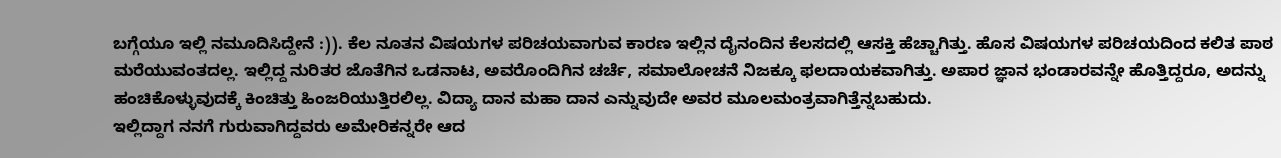ಬಗ್ಗೆಯೂ ಇಲ್ಲಿ ನಮೂದಿಸಿದ್ದೇನೆ :)). ಕೆಲ ನೂತನ ವಿಷಯಗಳ ಪರಿಚಯವಾಗುವ ಕಾರಣ ಇಲ್ಲಿನ ದೈನಂದಿನ ಕೆಲಸದಲ್ಲಿ ಆಸಕ್ತಿ ಹೆಚ್ಚಾಗಿತ್ತು. ಹೊಸ ವಿಷಯಗಳ ಪರಿಚಯದಿಂದ ಕಲಿತ ಪಾಠ ಮರೆಯುವಂತದಲ್ಲ. ಇಲ್ಲಿದ್ದ ನುರಿತರ ಜೊತೆಗಿನ ಒಡನಾಟ, ಅವರೊಂದಿಗಿನ ಚರ್ಚೆ, ಸಮಾಲೋಚನೆ ನಿಜಕ್ಕೂ ಫಲದಾಯಕವಾಗಿತ್ತು. ಅಪಾರ ಜ್ಞಾನ ಭಂಡಾರವನ್ನೇ ಹೊತ್ತಿದ್ದರೂ, ಅದನ್ನು ಹಂಚಿಕೊಳ್ಳುವುದಕ್ಕೆ ಕಿಂಚಿತ್ತು ಹಿಂಜರಿಯುತ್ತಿರಲಿಲ್ಲ. ವಿದ್ಯಾ ದಾನ ಮಹಾ ದಾನ ಎನ್ನುವುದೇ ಅವರ ಮೂಲಮಂತ್ರವಾಗಿತ್ತೆನ್ನಬಹುದು.
ಇಲ್ಲಿದ್ದಾಗ ನನಗೆ ಗುರುವಾಗಿದ್ದವರು ಅಮೇರಿಕನ್ನರೇ ಆದ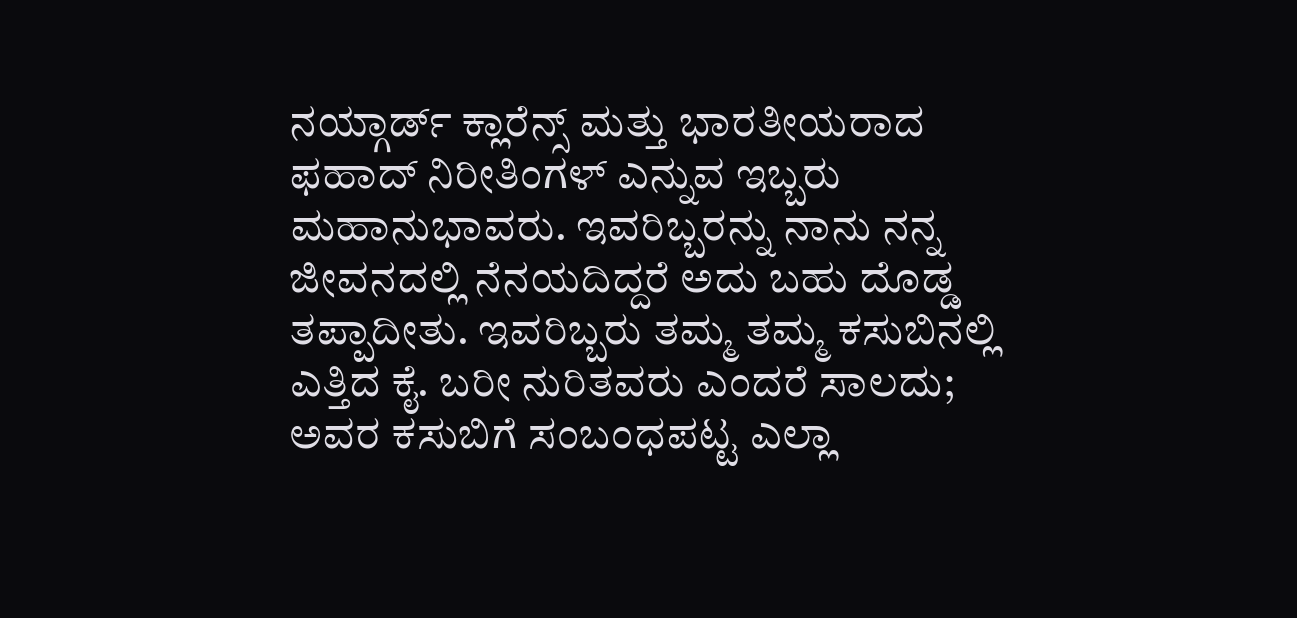ನಯ್ಗಾರ್ಡ್ ಕ್ಲಾರೆನ್ಸ್ ಮತ್ತು ಭಾರತೀಯರಾದ ಫಹಾದ್ ನಿರೀತಿಂಗಳ್ ಎನ್ನುವ ಇಬ್ಬರು ಮಹಾನುಭಾವರು. ಇವರಿಬ್ಬರನ್ನು ನಾನು ನನ್ನ ಜೀವನದಲ್ಲಿ ನೆನಯದಿದ್ದರೆ ಅದು ಬಹು ದೊಡ್ಡ ತಪ್ಪಾದೀತು. ಇವರಿಬ್ಬರು ತಮ್ಮ ತಮ್ಮ ಕಸುಬಿನಲ್ಲಿ ಎತ್ತಿದ ಕೈ. ಬರೀ ನುರಿತವರು ಎಂದರೆ ಸಾಲದು; ಅವರ ಕಸುಬಿಗೆ ಸಂಬಂಧಪಟ್ಟ ಎಲ್ಲಾ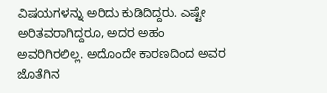ವಿಷಯಗಳನ್ನು ಅರಿದು ಕುಡಿದಿದ್ದರು. ಎಷ್ಟೇ ಅರಿತವರಾಗಿದ್ದರೂ, ಅದರ ಅಹಂ ಅವರಿಗಿರಲಿಲ್ಲ. ಅದೊಂದೇ ಕಾರಣದಿಂದ ಅವರ ಜೊತೆಗಿನ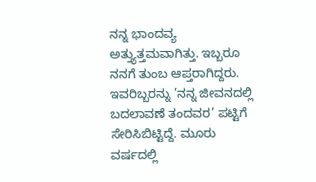ನನ್ನ ಭಾಂದವ್ಯ ಅತ್ತ್ಯುತ್ತಮವಾಗಿತ್ತು. ಇಬ್ಬರೂ ನನಗೆ ತುಂಬ ಆಪ್ತರಾಗಿದ್ದರು. ಇವರಿಬ್ಬರನ್ನು ’ನನ್ನ ಜೀವನದಲ್ಲಿ ಬದಲಾವಣೆ ತಂದವರ’ ಪಟ್ಟಿಗೆ ಸೇರಿಸಿಬಿಟ್ಟಿದ್ದೆ. ಮೂರು ವರ್ಷದಲ್ಲಿ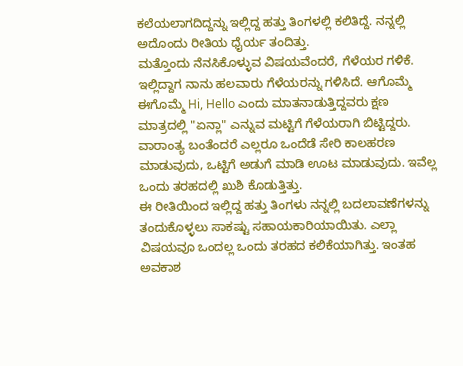ಕಲೆಯಲಾಗದಿದ್ದನ್ನು ಇಲ್ಲಿದ್ದ ಹತ್ತು ತಿಂಗಳಲ್ಲಿ ಕಲಿತಿದ್ದೆ. ನನ್ನಲ್ಲಿ ಅದೊಂದು ರೀತಿಯ ಧೈರ್ಯ ತಂದಿತ್ತು.
ಮತ್ತೊಂದು ನೆನಸಿಕೊಳ್ಳುವ ವಿಷಯವೆಂದರೆ, ಗೆಳೆಯರ ಗಳಿಕೆ. ಇಲ್ಲಿದ್ದಾಗ ನಾನು ಹಲವಾರು ಗೆಳೆಯರನ್ನು ಗಳಿಸಿದೆ. ಆಗೊಮ್ಮೆ ಈಗೊಮ್ಮೆ Hi, Hello ಎಂದು ಮಾತನಾಡುತ್ತಿದ್ದವರು ಕ್ಷಣ ಮಾತ್ರದಲ್ಲಿ "ಏನ್ಲಾ" ಎನ್ನುವ ಮಟ್ಟಿಗೆ ಗೆಳೆಯರಾಗಿ ಬಿಟ್ಟಿದ್ದರು. ವಾರಾಂತ್ಯ ಬಂತೆಂದರೆ ಎಲ್ಲರೂ ಒಂದೆಡೆ ಸೇರಿ ಕಾಲಹರಣ ಮಾಡುವುದು, ಒಟ್ಟಿಗೆ ಅಡುಗೆ ಮಾಡಿ ಊಟ ಮಾಡುವುದು. ಇವೆಲ್ಲ ಒಂದು ತರಹದಲ್ಲಿ ಖುಶಿ ಕೊಡುತ್ತಿತ್ತು.
ಈ ರೀತಿಯಿಂದ ಇಲ್ಲಿದ್ದ ಹತ್ತು ತಿಂಗಳು ನನ್ನಲ್ಲಿ ಬದಲಾವಣೆಗಳನ್ನು ತಂದುಕೊಳ್ಳಲು ಸಾಕಷ್ಟು ಸಹಾಯಕಾರಿಯಾಯಿತು. ಎಲ್ಲಾ ವಿಷಯವೂ ಒಂದಲ್ಲ ಒಂದು ತರಹದ ಕಲಿಕೆಯಾಗಿತ್ತು. ಇಂತಹ ಅವಕಾಶ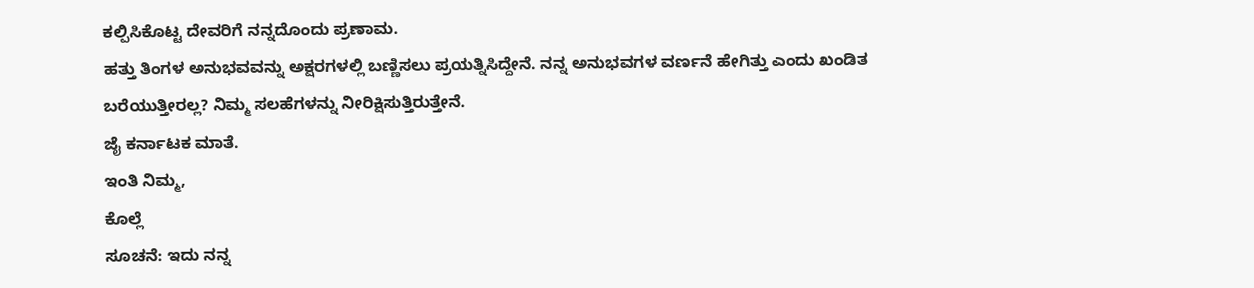ಕಲ್ಪಿಸಿಕೊಟ್ಟ ದೇವರಿಗೆ ನನ್ನದೊಂದು ಪ್ರಣಾಮ.
ಹತ್ತು ತಿಂಗಳ ಅನುಭವವನ್ನು ಅಕ್ಷರಗಳಲ್ಲಿ ಬಣ್ಣಿಸಲು ಪ್ರಯತ್ನಿಸಿದ್ದೇನೆ. ನನ್ನ ಅನುಭವಗಳ ವರ್ಣನೆ ಹೇಗಿತ್ತು ಎಂದು ಖಂಡಿತ ಬರೆಯುತ್ತೀರಲ್ಲ? ನಿಮ್ಮ ಸಲಹೆಗಳನ್ನು ನೀರಿಕ್ಷಿಸುತ್ತಿರುತ್ತೇನೆ.
ಜೈ ಕರ್ನಾಟಕ ಮಾತೆ.
ಇಂತಿ ನಿಮ್ಮ,
ಕೊಲ್ಲೆ
ಸೂಚನೆ: ಇದು ನನ್ನ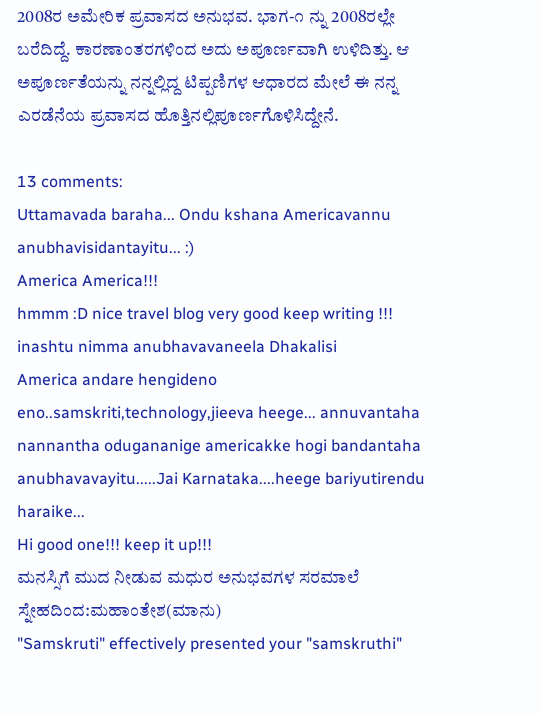2008ರ ಅಮೇರಿಕ ಪ್ರವಾಸದ ಅನುಭವ. ಭಾಗ-೧ ನ್ನು 2008ರಲ್ಲೇ ಬರೆದಿದ್ದೆ. ಕಾರಣಾಂತರಗಳಿಂದ ಅದು ಅಪೂರ್ಣವಾಗಿ ಉಳಿದಿತ್ತು. ಆ ಅಪೂರ್ಣತೆಯನ್ನು ನನ್ನಲ್ಲಿದ್ದ ಟಿಪ್ಪಣಿಗಳ ಆಧಾರದ ಮೇಲೆ ಈ ನನ್ನ ಎರಡೆನೆಯ ಪ್ರವಾಸದ ಹೊತ್ತಿನಲ್ಲಿಪೂರ್ಣಗೊಳಿಸಿದ್ದೇನೆ.

13 comments:
Uttamavada baraha... Ondu kshana Americavannu anubhavisidantayitu... :)
America America!!!
hmmm :D nice travel blog very good keep writing !!!
inashtu nimma anubhavavaneela Dhakalisi
America andare hengideno eno..samskriti,technology,jieeva heege... annuvantaha nannantha odugananige americakke hogi bandantaha anubhavavayitu.....Jai Karnataka....heege bariyutirendu haraike...
Hi good one!!! keep it up!!!
ಮನಸ್ಸಿಗೆ ಮುದ ನೀಡುವ ಮಧುರ ಅನುಭವಗಳ ಸರಮಾಲೆ
ಸ್ನೇಹದಿಂದ:ಮಹಾಂತೇಶ(ಮಾನು)
"Samskruti" effectively presented your "samskruthi"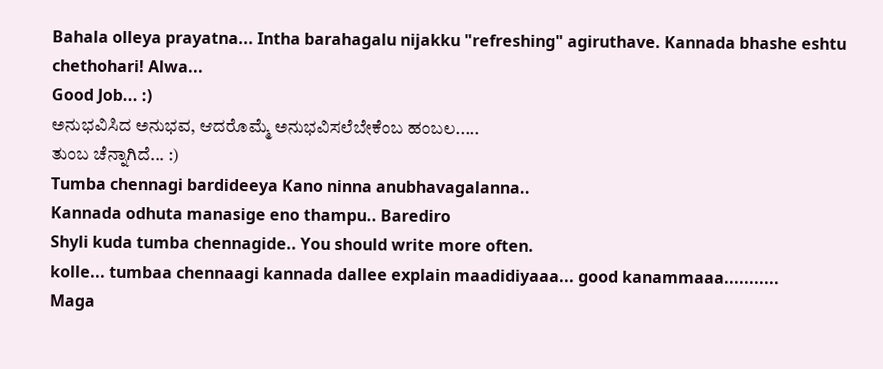Bahala olleya prayatna... Intha barahagalu nijakku "refreshing" agiruthave. Kannada bhashe eshtu chethohari! Alwa...
Good Job... :)
ಅನುಭವಿಸಿದ ಅನುಭವ, ಆದರೊಮ್ಮೆ ಅನುಭವಿಸಲೆಬೇಕೆಂಬ ಹಂಬಲ.....
ತುಂಬ ಚೆನ್ನಾಗಿದೆ... :)
Tumba chennagi bardideeya Kano ninna anubhavagalanna..
Kannada odhuta manasige eno thampu.. Barediro
Shyli kuda tumba chennagide.. You should write more often.
kolle... tumbaa chennaagi kannada dallee explain maadidiyaaa... good kanammaaa...........
Maga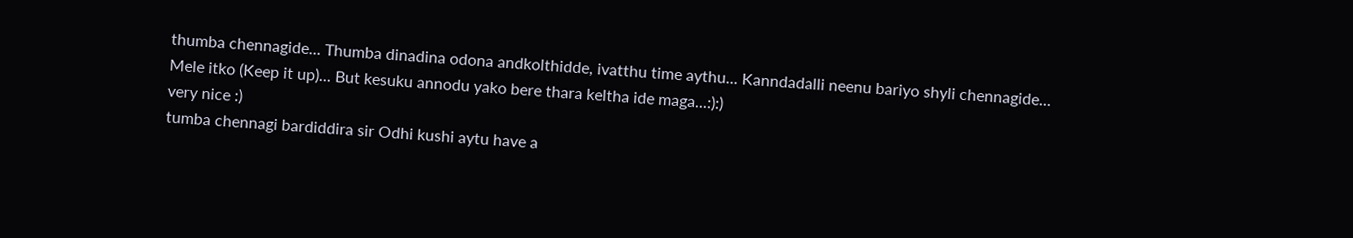thumba chennagide... Thumba dinadina odona andkolthidde, ivatthu time aythu... Kanndadalli neenu bariyo shyli chennagide... Mele itko (Keep it up)... But kesuku annodu yako bere thara keltha ide maga...:):)
very nice :)
tumba chennagi bardiddira sir Odhi kushi aytu have a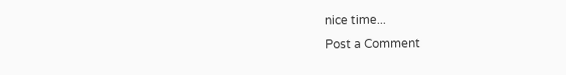nice time...
Post a Comment